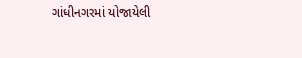ગાંધીનગરમાં યોજાયેલી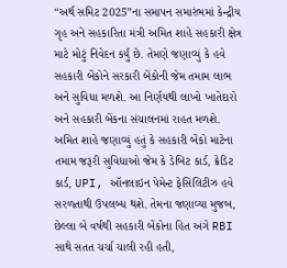“અર્થ સમિટ 2025”ના સમાપન સમારંભમાં કેન્દ્રીય ગૃહ અને સહકારિતા મંત્રી અમિત શાહે સહકારી ક્ષેત્ર માટે મોટું નિવેદન કર્યું છે. તેમણે જણાવ્યું કે હવે સહકારી બેંકોને સરકારી બેંકોની જેમ તમામ લાભ અને સુવિધા મળશે. આ નિર્ણયથી લાખો ખાતેદારો અને સહકારી બેંકના સંચાલનમાં રાહત મળશે.
અમિત શાહે જણાવ્યું હતું કે સહકારી બેંકો માટેના તમામ જરૂરી સુવિધાઓ જેમ કે ડેબિટ કાર્ડ, ક્રેડિટ કાર્ડ, UPI, ઑનલાઇન પેમેન્ટ ફેસિલિટીઝ હવે સરળતાથી ઉપલબ્ધ થશે. તેમના જણાવ્યા મુજબ, છેલ્લા બે વર્ષથી સહકારી બેંકોના હિત અંગે RBI સાથે સતત ચર્ચા ચાલી રહી હતી,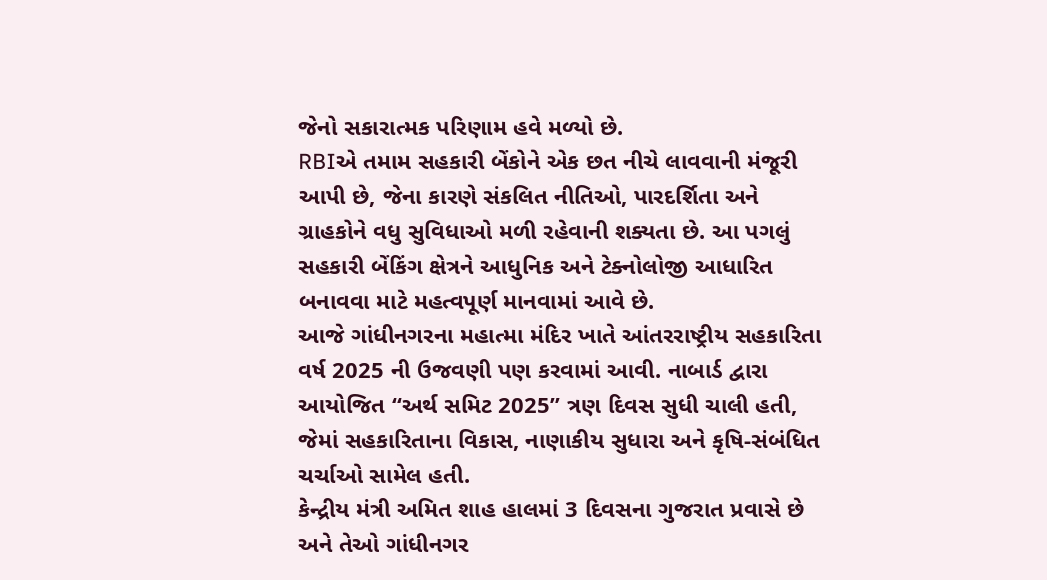જેનો સકારાત્મક પરિણામ હવે મળ્યો છે.
RBIએ તમામ સહકારી બેંકોને એક છત નીચે લાવવાની મંજૂરી આપી છે, જેના કારણે સંકલિત નીતિઓ, પારદર્શિતા અને ગ્રાહકોને વધુ સુવિધાઓ મળી રહેવાની શક્યતા છે. આ પગલું સહકારી બેંકિંગ ક્ષેત્રને આધુનિક અને ટેક્નોલોજી આધારિત બનાવવા માટે મહત્વપૂર્ણ માનવામાં આવે છે.
આજે ગાંધીનગરના મહાત્મા મંદિર ખાતે આંતરરાષ્ટ્રીય સહકારિતા વર્ષ 2025 ની ઉજવણી પણ કરવામાં આવી. નાબાર્ડ દ્વારા આયોજિત “અર્થ સમિટ 2025” ત્રણ દિવસ સુધી ચાલી હતી, જેમાં સહકારિતાના વિકાસ, નાણાકીય સુધારા અને કૃષિ-સંબંધિત ચર્ચાઓ સામેલ હતી.
કેન્દ્રીય મંત્રી અમિત શાહ હાલમાં 3 દિવસના ગુજરાત પ્રવાસે છે અને તેઓ ગાંધીનગર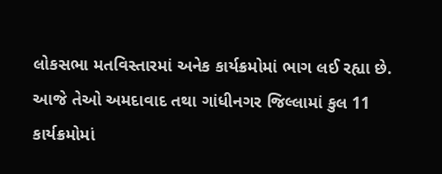લોકસભા મતવિસ્તારમાં અનેક કાર્યક્રમોમાં ભાગ લઈ રહ્યા છે. આજે તેઓ અમદાવાદ તથા ગાંધીનગર જિલ્લામાં કુલ 11 કાર્યક્રમોમાં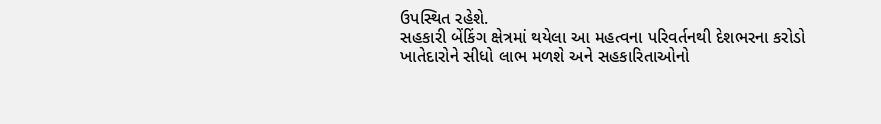ઉપસ્થિત રહેશે.
સહકારી બેંકિંગ ક્ષેત્રમાં થયેલા આ મહત્વના પરિવર્તનથી દેશભરના કરોડો ખાતેદારોને સીધો લાભ મળશે અને સહકારિતાઓનો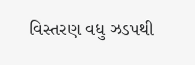વિસ્તરણ વધુ ઝડપથી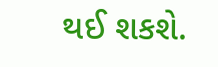થઈ શકશે.